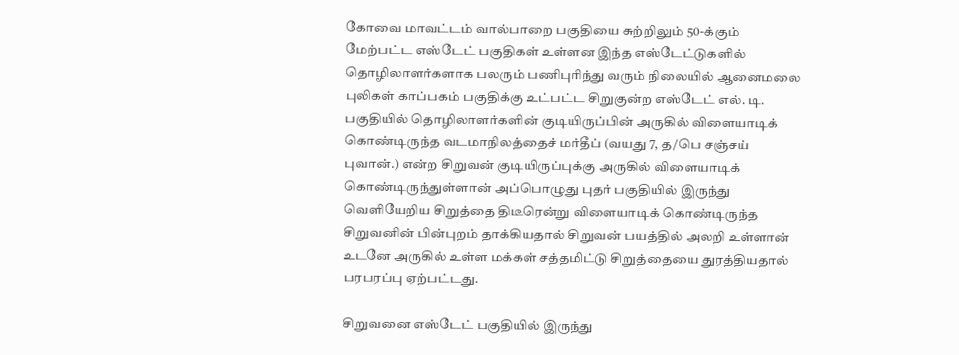கோவை மாவட்டம் வால்பாறை பகுதியை சுற்றிலும் 50-க்கும் மேற்பட்ட எஸ்டேட் பகுதிகள் உள்ளன இந்த எஸ்டேட்டுகளில் தொழிலாளர்களாக பலரும் பணிபுரிந்து வரும் நிலையில் ஆனைமலை புலிகள் காப்பகம் பகுதிக்கு உட்பட்ட சிறுகுன்ற எஸ்டேட் எல். டி. பகுதியில் தொழிலாளர்களின் குடியிருப்பின் அருகில் விளையாடிக் கொண்டிருந்த வடமாநிலத்தைச் மர்தீப் (வயது 7, த/பெ சஞ்சய் புவான்.) என்ற சிறுவன் குடியிருப்புக்கு அருகில் விளையாடிக் கொண்டிருந்துள்ளான் அப்பொழுது புதர் பகுதியில் இருந்து வெளியேறிய சிறுத்தை திடீரென்று விளையாடிக் கொண்டிருந்த சிறுவனின் பின்புறம் தாக்கியதால் சிறுவன் பயத்தில் அலறி உள்ளான் உடனே அருகில் உள்ள மக்கள் சத்தமிட்டு சிறுத்தையை துரத்தியதால் பரபரப்பு ஏற்பட்டது.

சிறுவனை எஸ்டேட் பகுதியில் இருந்து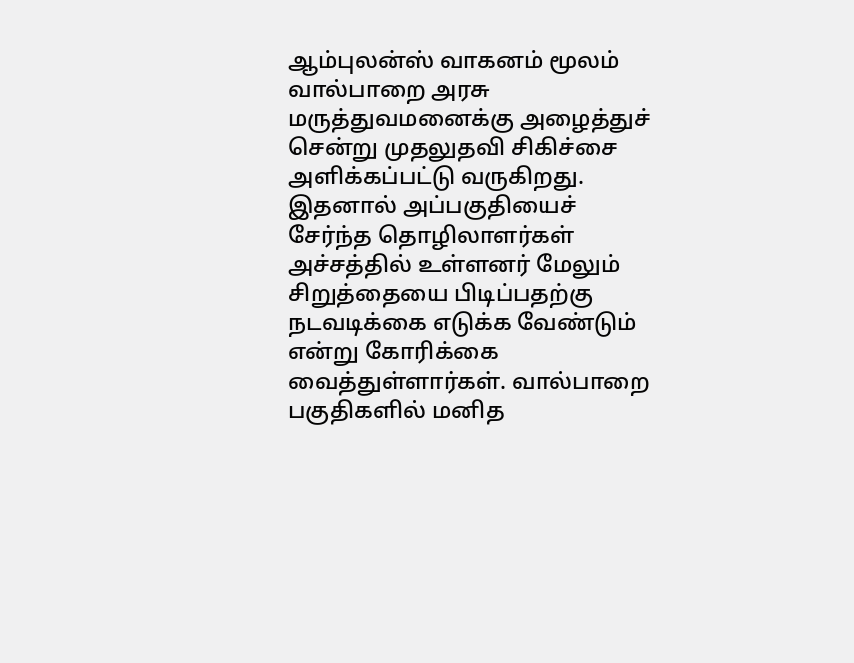ஆம்புலன்ஸ் வாகனம் மூலம் வால்பாறை அரசு மருத்துவமனைக்கு அழைத்துச் சென்று முதலுதவி சிகிச்சை அளிக்கப்பட்டு வருகிறது. இதனால் அப்பகுதியைச் சேர்ந்த தொழிலாளர்கள் அச்சத்தில் உள்ளனர் மேலும் சிறுத்தையை பிடிப்பதற்கு நடவடிக்கை எடுக்க வேண்டும் என்று கோரிக்கை வைத்துள்ளார்கள். வால்பாறை பகுதிகளில் மனித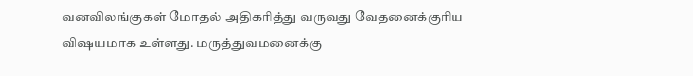வனவிலங்குகள் மோதல் அதிகரித்து வருவது வேதனைக்குரிய விஷயமாக உள்ளது. மருத்துவமனைக்கு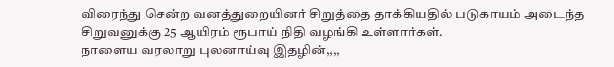விரைந்து சென்ற வனத்துறையினர் சிறுத்தை தாக்கியதில் படுகாயம் அடைந்த சிறுவனுக்கு 25 ஆயிரம் ரூபாய் நிதி வழங்கி உள்ளார்கள்.
நாளைய வரலாறு புலனாய்வு இதழின்,,,,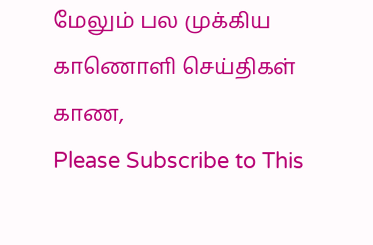மேலும் பல முக்கிய காணொளி செய்திகள் காண,
Please Subscribe to This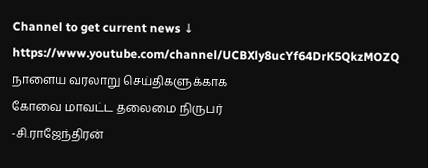Channel to get current news ↓
https://www.youtube.com/channel/UCBXly8ucYf64DrK5QkzMOZQ
நாளைய வரலாறு செய்திகளுக்காக
கோவை மாவட்ட தலைமை நிருபர்
-சி.ராஜேந்திரன்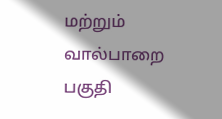மற்றும்
வால்பாறை பகுதி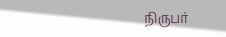நிருபர்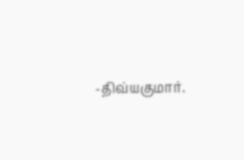-திவ்யகுமார்.